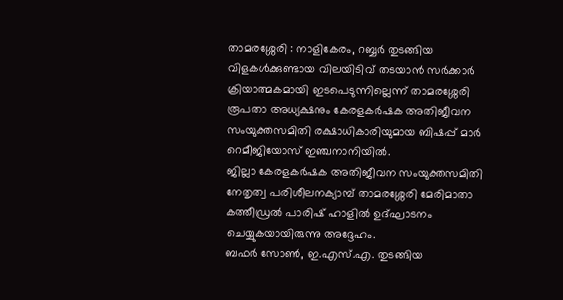താമരശ്ശേരി : നാളികേരം, റബ്ബർ തുടങ്ങിയ വിളകൾക്കുണ്ടായ വിലയിടിവ് തടയാൻ സർക്കാർ ക്രിയാത്മകമായി ഇടപെടുന്നില്ലെന്ന് താമരശ്ശേരി രൂപതാ അധ്യക്ഷനും കേരളകർഷക അതിജീവന സംയുക്തസമിതി രക്ഷാധികാരിയുമായ ബിഷപ്പ് മാർ റെമീജിയോസ് ഇഞ്ചനാനിയിൽ.
ജില്ലാ കേരളകർഷക അതിജീവന സംയുക്തസമിതി നേതൃത്വ പരിശീലനക്യാമ്പ് താമരശ്ശേരി മേരിമാതാ കത്തീഡ്രൽ പാരിഷ് ഹാളിൽ ഉദ്ഘാടനം ചെയ്യുകയായിരുന്നു അദ്ദേഹം.
ബഫർ സോൺ, ഇ.എസ്.എ. തുടങ്ങിയ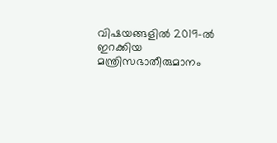വിഷയങ്ങളിൽ 2019-ൽ ഇറക്കിയ മന്ത്രിസഭാതീരുമാനം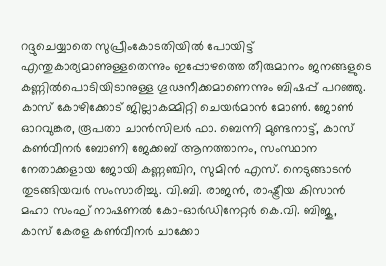റദ്ദുചെയ്യാതെ സുപ്രീംകോടതിയിൽ പോയിട്ട് എന്തുകാര്യമാണുള്ളതെന്നും ഇപ്പോഴത്തെ തീരുമാനം ജനങ്ങളുടെ കണ്ണിൽപൊടിയിടാനുള്ള ഗൂഢനീക്കമാണെന്നും ബിഷപ്പ് പറഞ്ഞു.
കാസ് കോഴിക്കോട് ജില്ലാകമ്മിറ്റി ചെയർമാൻ മോൺ. ജോൺ ഓറവുങ്കര, രൂപതാ ചാൻസിലർ ഫാ. ബെന്നി മുണ്ടനാട്ട്, കാസ് കൺവീനർ ബോണി ജേക്കബ് ആനത്താനം, സംസ്ഥാന നേതാക്കളായ ജോയി കണ്ണഞ്ചിറ, സുമിൻ എസ്. നെടുങ്ങാടൻ തുടങ്ങിയവർ സംസാരിച്ചു. വി.ബി. രാജൻ, രാഷ്ട്രീയ കിസാൻ മഹാ സംഘ് നാഷണൽ കോ-ഓർഡിനേറ്റർ കെ.വി. ബിജു, കാസ് കേരള കൺവീനർ ചാക്കോ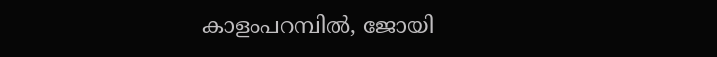കാളംപറമ്പിൽ, ജോയി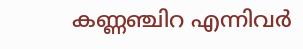കണ്ണഞ്ചിറ എന്നിവർ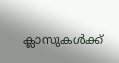ക്ലാസുകൾക്ക്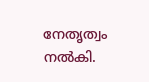നേതൃത്വം നൽകി.